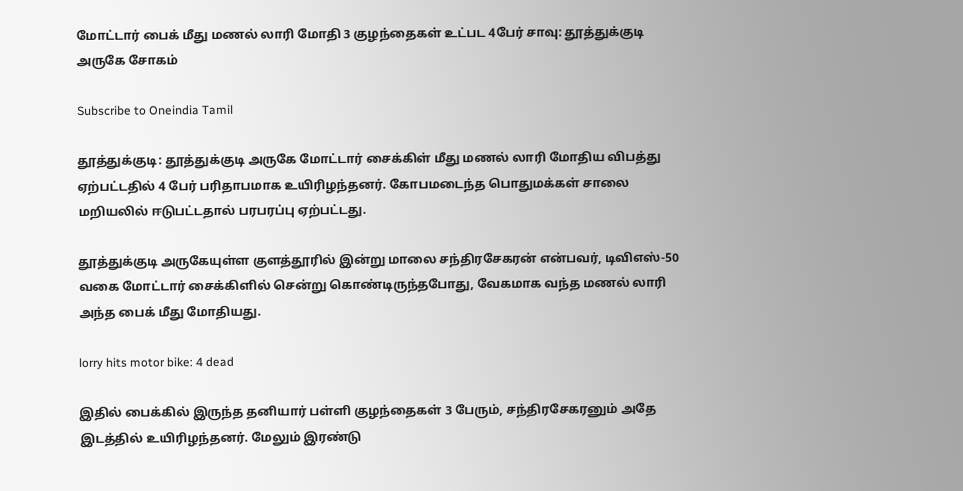மோட்டார் பைக் மீது மணல் லாரி மோதி 3 குழந்தைகள் உட்பட 4பேர் சாவு: தூத்துக்குடி அருகே சோகம்

Subscribe to Oneindia Tamil

தூத்துக்குடி: தூத்துக்குடி அருகே மோட்டார் சைக்கிள் மீது மணல் லாரி மோதிய விபத்து ஏற்பட்டதில் 4 பேர் பரிதாபமாக உயிரிழந்தனர். கோபமடைந்த பொதுமக்கள் சாலை மறியலில் ஈடுபட்டதால் பரபரப்பு ஏற்பட்டது.

தூத்துக்குடி அருகேயுள்ள குளத்தூரில் இன்று மாலை சந்திரசேகரன் என்பவர், டிவிஎஸ்-50 வகை மோட்டார் சைக்கிளில் சென்று கொண்டிருந்தபோது, வேகமாக வந்த மணல் லாரி அந்த பைக் மீது மோதியது.

lorry hits motor bike: 4 dead

இதில் பைக்கில் இருந்த தனியார் பள்ளி குழந்தைகள் 3 பேரும், சந்திரசேகரனும் அதே இடத்தில் உயிரிழந்தனர். மேலும் இரண்டு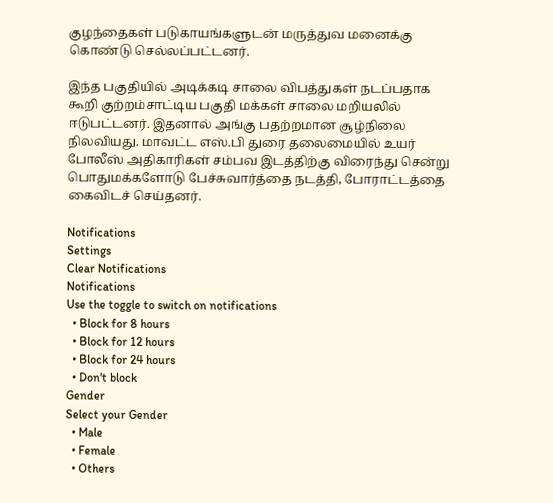குழந்தைகள் படுகாயங்களுடன் மருத்துவ மனைக்கு கொண்டு செல்லப்பட்டனர்.

இந்த பகுதியில் அடிக்கடி சாலை விபத்துகள் நடப்பதாக கூறி குற்றம்சாட்டிய பகுதி மக்கள் சாலை மறியலில் ஈடுபட்டனர். இதனால் அங்கு பதற்றமான சூழ்நிலை நிலவியது. மாவட்ட எஸ்.பி துரை தலைமையில் உயர் போலீஸ் அதிகாரிகள் சம்பவ இடத்திற்கு விரைந்து சென்று பொதுமக்களோடு பேச்சுவார்த்தை நடத்தி, போராட்டத்தை கைவிடச் செய்தனர்.

Notifications
Settings
Clear Notifications
Notifications
Use the toggle to switch on notifications
  • Block for 8 hours
  • Block for 12 hours
  • Block for 24 hours
  • Don't block
Gender
Select your Gender
  • Male
  • Female
  • Others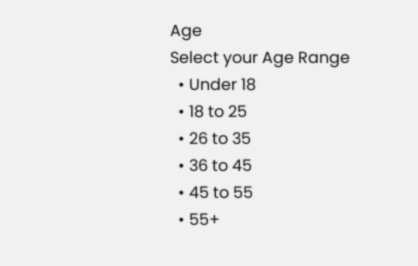Age
Select your Age Range
  • Under 18
  • 18 to 25
  • 26 to 35
  • 36 to 45
  • 45 to 55
  • 55+